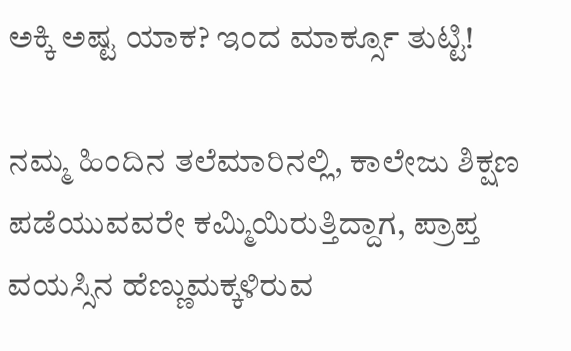ಅಕ್ಕಿ ಅಷ್ಟ ಯಾಕ? ಇಂದ ಮಾರ್ಕ್ಸೂ ತುಟ್ಟಿ!

ನಮ್ಮ ಹಿಂದಿನ ತಲೆಮಾರಿನಲ್ಲಿ, ಕಾಲೇಜು ಶಿಕ್ಷಣ ಪಡೆಯುವವರೇ ಕಮ್ಮಿಯಿರುತ್ತಿದ್ದಾಗ, ಪ್ರಾಪ್ತ ವಯಸ್ಸಿನ ಹೆಣ್ಣುಮಕ್ಕಳಿರುವ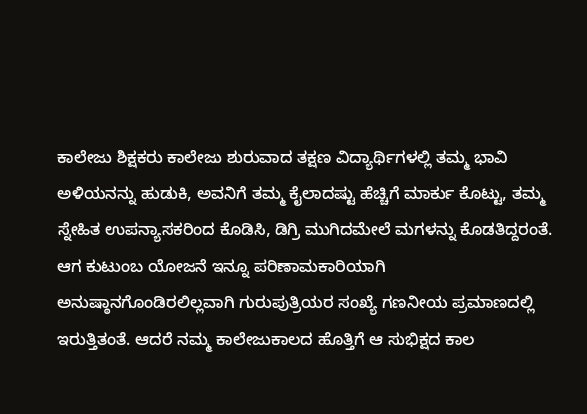ಕಾಲೇಜು ಶಿಕ್ಷಕರು ಕಾಲೇಜು ಶುರುವಾದ ತಕ್ಷಣ ವಿದ್ಯಾರ್ಥಿಗಳಲ್ಲಿ ತಮ್ಮ ಭಾವಿ ಅಳಿಯನನ್ನು ಹುಡುಕಿ, ಅವನಿಗೆ ತಮ್ಮ ಕೈಲಾದಷ್ಟು ಹೆಚ್ಚಿಗೆ ಮಾರ್ಕು ಕೊಟ್ಟು, ತಮ್ಮ ಸ್ನೇಹಿತ ಉಪನ್ಯಾಸಕರಿಂದ ಕೊಡಿಸಿ, ಡಿಗ್ರಿ ಮುಗಿದಮೇಲೆ ಮಗಳನ್ನು ಕೊಡತಿದ್ದರಂತೆ. ಆಗ ಕುಟುಂಬ ಯೋಜನೆ ಇನ್ನೂ ಪರಿಣಾಮಕಾರಿಯಾಗಿ ಅನುಷ್ಠಾನಗೊಂಡಿರಲಿಲ್ಲವಾಗಿ ಗುರುಪುತ್ರಿಯರ ಸಂಖ್ಯೆ ಗಣನೀಯ ಪ್ರಮಾಣದಲ್ಲಿ ಇರುತ್ತಿತಂತೆ. ಆದರೆ ನಮ್ಮ ಕಾಲೇಜುಕಾಲದ ಹೊತ್ತಿಗೆ ಆ ಸುಭಿಕ್ಷದ ಕಾಲ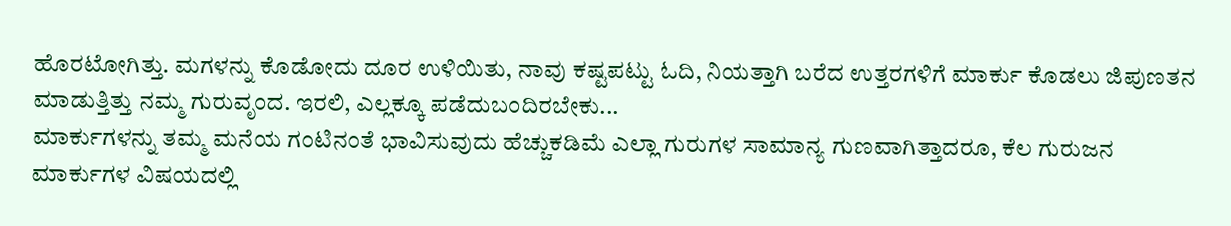ಹೊರಟೋಗಿತ್ತು. ಮಗಳನ್ನು ಕೊಡೋದು ದೂರ ಉಳಿಯಿತು, ನಾವು ಕಷ್ಟಪಟ್ಟು ಓದಿ, ನಿಯತ್ತಾಗಿ ಬರೆದ ಉತ್ತರಗಳಿಗೆ ಮಾರ್ಕು ಕೊಡಲು ಜಿಪುಣತನ ಮಾಡುತ್ತಿತ್ತು ನಮ್ಮ ಗುರುವೃಂದ. ಇರಲಿ, ಎಲ್ಲಕ್ಕೂ ಪಡೆದುಬಂದಿರಬೇಕು...
ಮಾರ್ಕುಗಳನ್ನು ತಮ್ಮ ಮನೆಯ ಗಂಟಿನಂತೆ ಭಾವಿಸುವುದು ಹೆಚ್ಚುಕಡಿಮೆ ಎಲ್ಲಾ ಗುರುಗಳ ಸಾಮಾನ್ಯ ಗುಣವಾಗಿತ್ತಾದರೂ, ಕೆಲ ಗುರುಜನ ಮಾರ್ಕುಗಳ ವಿಷಯದಲ್ಲಿ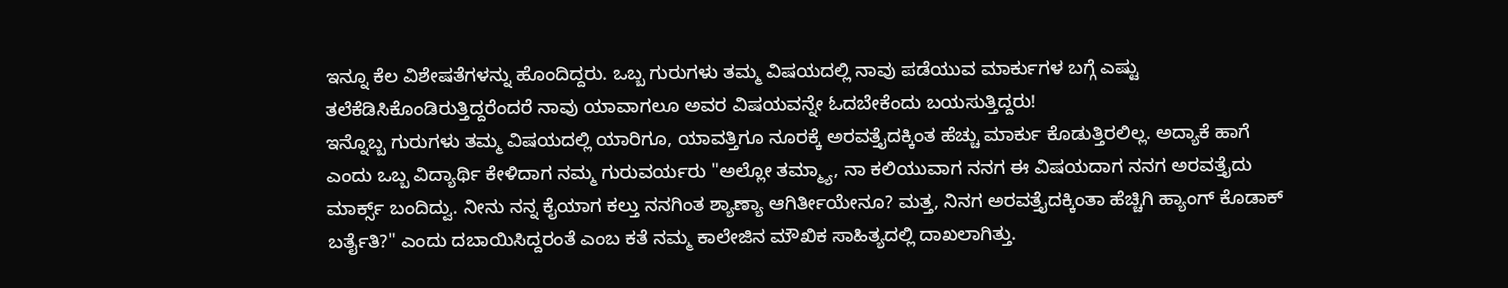ಇನ್ನೂ ಕೆಲ ವಿಶೇಷತೆಗಳನ್ನು ಹೊಂದಿದ್ದರು. ಒಬ್ಬ ಗುರುಗಳು ತಮ್ಮ ವಿಷಯದಲ್ಲಿ ನಾವು ಪಡೆಯುವ ಮಾರ್ಕುಗಳ ಬಗ್ಗೆ ಎಷ್ಟು ತಲೆಕೆಡಿಸಿಕೊಂಡಿರುತ್ತಿದ್ದರೆಂದರೆ ನಾವು ಯಾವಾಗಲೂ ಅವರ ವಿಷಯವನ್ನೇ ಓದಬೇಕೆಂದು ಬಯಸುತ್ತಿದ್ದರು!
ಇನ್ನೊಬ್ಬ ಗುರುಗಳು ತಮ್ಮ ವಿಷಯದಲ್ಲಿ ಯಾರಿಗೂ, ಯಾವತ್ತಿಗೂ ನೂರಕ್ಕೆ ಅರವತ್ತೈದಕ್ಕಿಂತ ಹೆಚ್ಚು ಮಾರ್ಕು ಕೊಡುತ್ತಿರಲಿಲ್ಲ. ಅದ್ಯಾಕೆ ಹಾಗೆ ಎಂದು ಒಬ್ಬ ವಿದ್ಯಾರ್ಥಿ ಕೇಳಿದಾಗ ನಮ್ಮ ಗುರುವರ್ಯರು "ಅಲ್ಲೋ ತಮ್ಮ್ಯಾ, ನಾ ಕಲಿಯುವಾಗ ನನಗ ಈ ವಿಷಯದಾಗ ನನಗ ಅರವತ್ತೈದು ಮಾರ್ಕ್ಸ್ ಬಂದಿದ್ವು. ನೀನು ನನ್ನ ಕೈಯಾಗ ಕಲ್ತು ನನಗಿಂತ ಶ್ಯಾಣ್ಯಾ ಆಗಿರ್ತೀಯೇನೂ? ಮತ್ತ, ನಿನಗ ಅರವತ್ತೈದಕ್ಕಿಂತಾ ಹೆಚ್ಚಿಗಿ ಹ್ಯಾಂಗ್ ಕೊಡಾಕ್ ಬರ್ತೈತಿ?" ಎಂದು ದಬಾಯಿಸಿದ್ದರಂತೆ ಎಂಬ ಕತೆ ನಮ್ಮ ಕಾಲೇಜಿನ ಮೌಖಿಕ ಸಾಹಿತ್ಯದಲ್ಲಿ ದಾಖಲಾಗಿತ್ತು.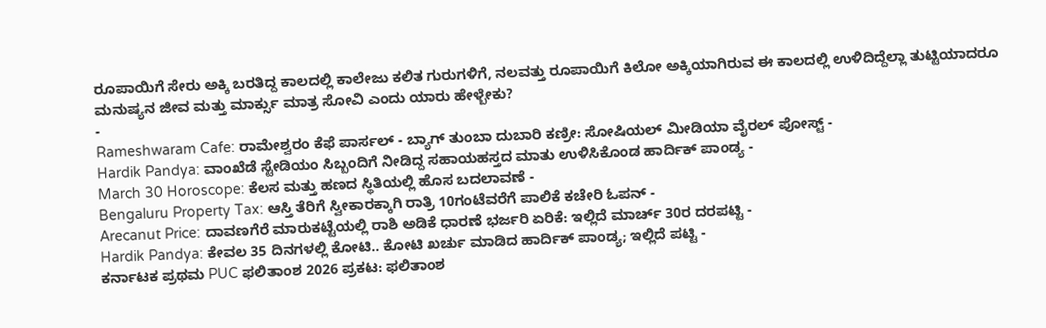ರೂಪಾಯಿಗೆ ಸೇರು ಅಕ್ಕಿ ಬರತಿದ್ದ ಕಾಲದಲ್ಲಿ ಕಾಲೇಜು ಕಲಿತ ಗುರುಗಳಿಗೆ, ನಲವತ್ತು ರೂಪಾಯಿಗೆ ಕಿಲೋ ಅಕ್ಕಿಯಾಗಿರುವ ಈ ಕಾಲದಲ್ಲಿ ಉಳಿದಿದ್ದೆಲ್ಲಾ ತುಟ್ಟಿಯಾದರೂ ಮನುಷ್ಯನ ಜೀವ ಮತ್ತು ಮಾರ್ಕ್ಸು ಮಾತ್ರ ಸೋವಿ ಎಂದು ಯಾರು ಹೇಳ್ಬೇಕು?
-
Rameshwaram Cafe: ರಾಮೇಶ್ವರಂ ಕೆಫೆ ಪಾರ್ಸಲ್ - ಬ್ಯಾಗ್ ತುಂಬಾ ದುಬಾರಿ ಕಣ್ರೀ: ಸೋಷಿಯಲ್ ಮೀಡಿಯಾ ವೈರಲ್ ಪೋಸ್ಟ್ -
Hardik Pandya: ವಾಂಖೆಡೆ ಸ್ಟೇಡಿಯಂ ಸಿಬ್ಬಂದಿಗೆ ನೀಡಿದ್ದ ಸಹಾಯಹಸ್ತದ ಮಾತು ಉಳಿಸಿಕೊಂಡ ಹಾರ್ದಿಕ್ ಪಾಂಡ್ಯ -
March 30 Horoscope: ಕೆಲಸ ಮತ್ತು ಹಣದ ಸ್ಥಿತಿಯಲ್ಲಿ ಹೊಸ ಬದಲಾವಣೆ -
Bengaluru Property Tax: ಆಸ್ತಿ ತೆರಿಗೆ ಸ್ವೀಕಾರಕ್ಕಾಗಿ ರಾತ್ರಿ 10ಗಂಟೆವರೆಗೆ ಪಾಲಿಕೆ ಕಚೇರಿ ಓಪನ್ -
Arecanut Price: ದಾವಣಗೆರೆ ಮಾರುಕಟ್ಟೆಯಲ್ಲಿ ರಾಶಿ ಅಡಿಕೆ ಧಾರಣೆ ಭರ್ಜರಿ ಏರಿಕೆ: ಇಲ್ಲಿದೆ ಮಾರ್ಚ್ 30ರ ದರಪಟ್ಟಿ -
Hardik Pandya: ಕೇವಲ 35 ದಿನಗಳಲ್ಲಿ ಕೋಟಿ.. ಕೋಟಿ ಖರ್ಚು ಮಾಡಿದ ಹಾರ್ದಿಕ್ ಪಾಂಡ್ಯ; ಇಲ್ಲಿದೆ ಪಟ್ಟಿ -
ಕರ್ನಾಟಕ ಪ್ರಥಮ PUC ಫಲಿತಾಂಶ 2026 ಪ್ರಕಟ: ಫಲಿತಾಂಶ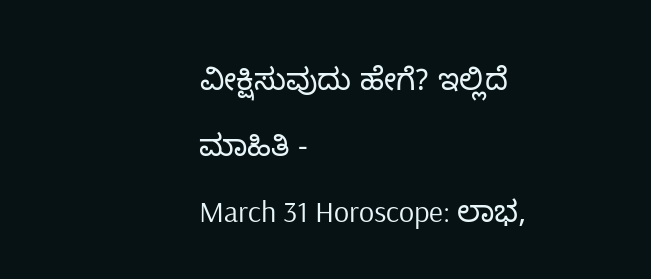ವೀಕ್ಷಿಸುವುದು ಹೇಗೆ? ಇಲ್ಲಿದೆ ಮಾಹಿತಿ -
March 31 Horoscope: ಲಾಭ,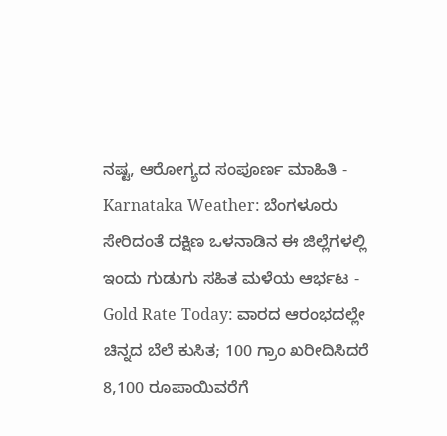ನಷ್ಟ, ಆರೋಗ್ಯದ ಸಂಪೂರ್ಣ ಮಾಹಿತಿ -
Karnataka Weather: ಬೆಂಗಳೂರು ಸೇರಿದಂತೆ ದಕ್ಷಿಣ ಒಳನಾಡಿನ ಈ ಜಿಲ್ಲೆಗಳಲ್ಲಿ ಇಂದು ಗುಡುಗು ಸಹಿತ ಮಳೆಯ ಆರ್ಭಟ -
Gold Rate Today: ವಾರದ ಆರಂಭದಲ್ಲೇ ಚಿನ್ನದ ಬೆಲೆ ಕುಸಿತ; 100 ಗ್ರಾಂ ಖರೀದಿಸಿದರೆ 8,100 ರೂಪಾಯಿವರೆಗೆ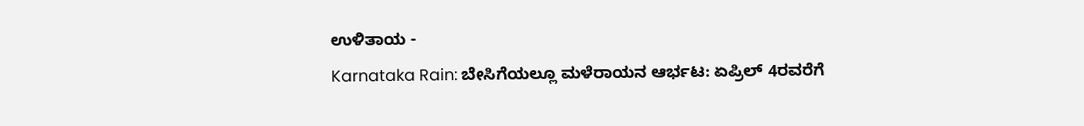ಉಳಿತಾಯ -
Karnataka Rain: ಬೇಸಿಗೆಯಲ್ಲೂ ಮಳೆರಾಯನ ಆರ್ಭಟ: ಏಪ್ರಿಲ್ 4ರವರೆಗೆ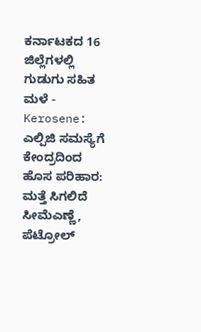ಕರ್ನಾಟಕದ 16 ಜಿಲ್ಲೆಗಳಲ್ಲಿ ಗುಡುಗು ಸಹಿತ ಮಳೆ -
Kerosene: ಎಲ್ಪಿಜಿ ಸಮಸ್ಯೆಗೆ ಕೇಂದ್ರದಿಂದ ಹೊಸ ಪರಿಹಾರ: ಮತ್ತೆ ಸಿಗಲಿದೆ ಸೀಮೆಎಣ್ಣೆ, ಪೆಟ್ರೋಲ್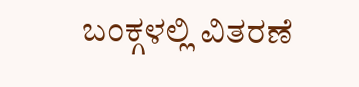ಬಂಕ್ಗಳಲ್ಲಿ ವಿತರಣೆ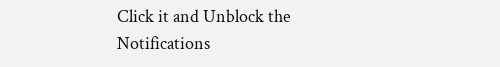Click it and Unblock the Notifications